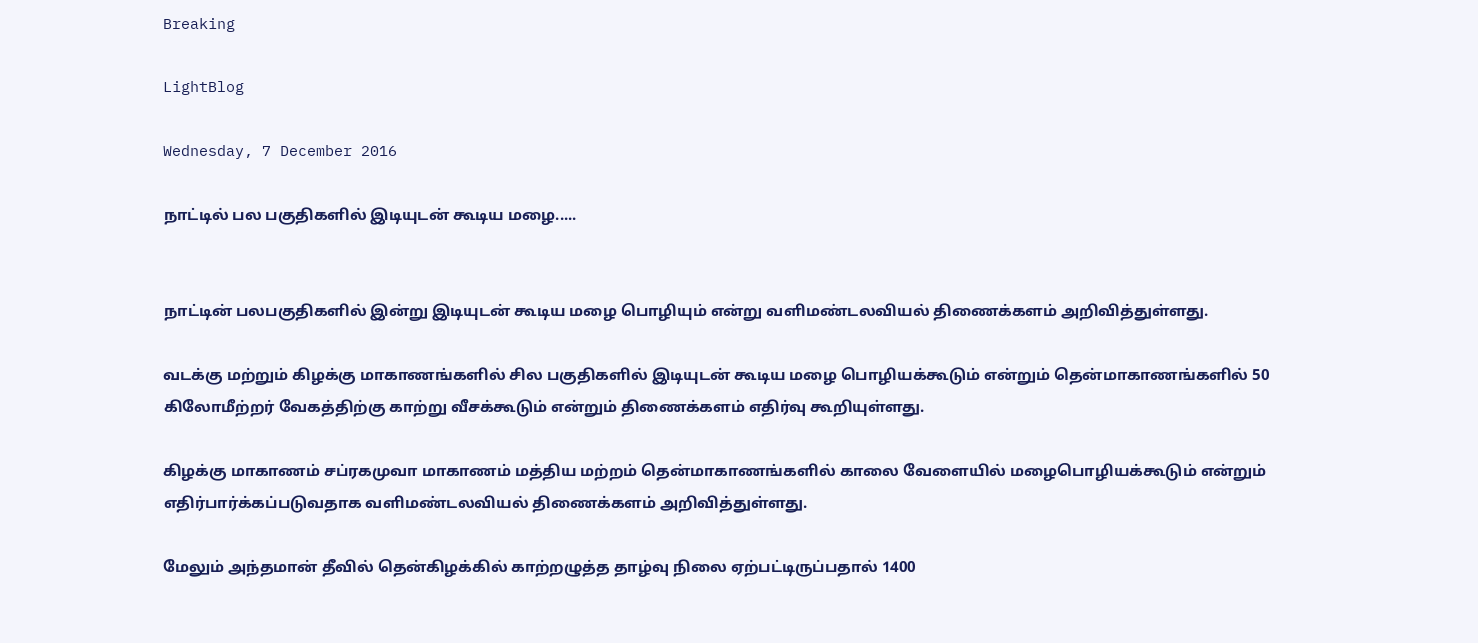Breaking

LightBlog

Wednesday, 7 December 2016

நாட்டில் பல பகுதிகளில் இடியுடன் கூடிய மழை.....


நாட்டின் பலபகுதிகளில் இன்று இடியுடன் கூடிய மழை பொழியும் என்று வளிமண்டலவியல் திணைக்களம் அறிவித்துள்ளது.

வடக்கு மற்றும் கிழக்கு மாகாணங்களில் சில பகுதிகளில் இடியுடன் கூடிய மழை பொழியக்கூடும் என்றும் தென்மாகாணங்களில் 50 கிலோமீற்றர் வேகத்திற்கு காற்று வீசக்கூடும் என்றும் திணைக்களம் எதிர்வு கூறியுள்ளது.

கிழக்கு மாகாணம் சப்ரகமுவா மாகாணம் மத்திய மற்றம் தென்மாகாணங்களில் காலை வேளையில் மழைபொழியக்கூடும் என்றும் எதிர்பார்க்கப்படுவதாக வளிமண்டலவியல் திணைக்களம் அறிவித்துள்ளது.

மேலும் அந்தமான் தீவில் தென்கிழக்கில் காற்றழுத்த தாழ்வு நிலை ஏற்பட்டிருப்பதால் 1400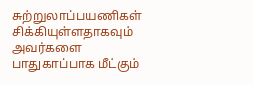சுற்றுலாப்பயணிகள் சிக்கியுள்ளதாகவும் அவர்களை பாதுகாப்பாக மீட்கும்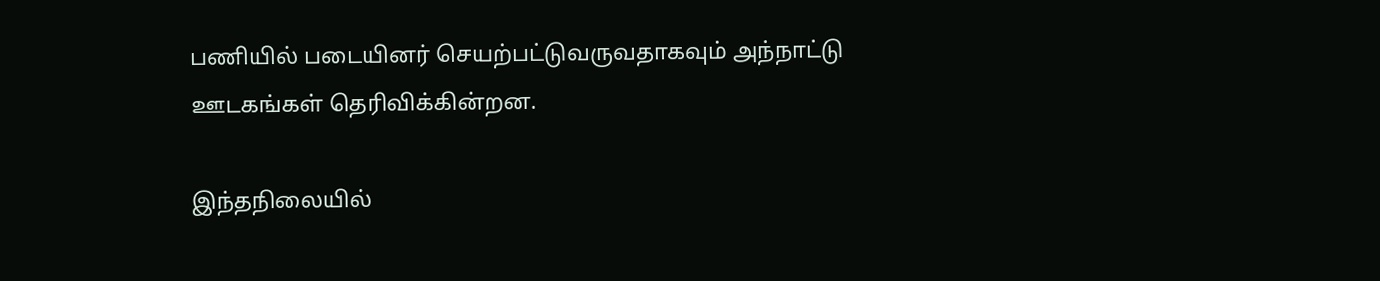பணியில் படையினர் செயற்பட்டுவருவதாகவும் அந்நாட்டு ஊடகங்கள் தெரிவிக்கின்றன.

இந்தநிலையில்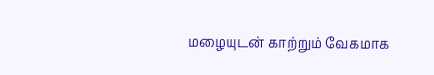மழையுடன் காற்றும் வேகமாக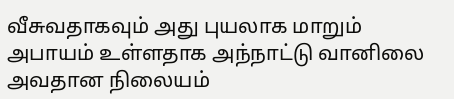வீசுவதாகவும் அது புயலாக மாறும் அபாயம் உள்ளதாக அந்நாட்டு வானிலை அவதான நிலையம்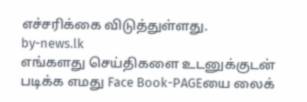எச்சரிக்கை விடுத்துள்ளது.
by-news.lk
எங்களது செய்திகளை உடனுக்குடன் படிக்க எமது Face Book-PAGEயை லைக்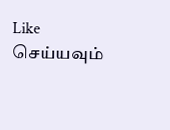Like செய்யவும்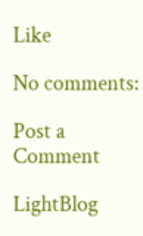Like

No comments:

Post a Comment

LightBlog